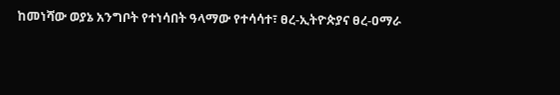ከመነሻው ወያኔ አንግቦት የተነሳበት ዓላማው የተሳሳተ፣ ፀረ-ኢትዮጵያና ፀረ-ዐማራ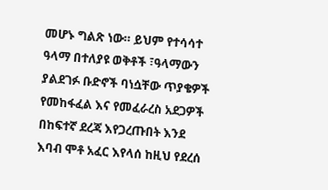መሆኑ ግልጽ ነው። ይህም የተሳሳተ ዓላማ በተለያዩ ወቅቶች ፣ዓላማውን ያልደገፉ ቡድኖች ባነሷቸው ጥያቄዎች የመከፋፈል እና የመፈራረስ አደጋዎች በከፍተኛ ደረጃ እየጋረጡበት እንደ እባብ ሞቶ አፈር እየላሰ ከዚህ የደረሰ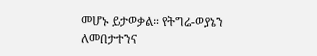መሆኑ ይታወቃል። የትግሬ-ወያኔን ለመበታተንና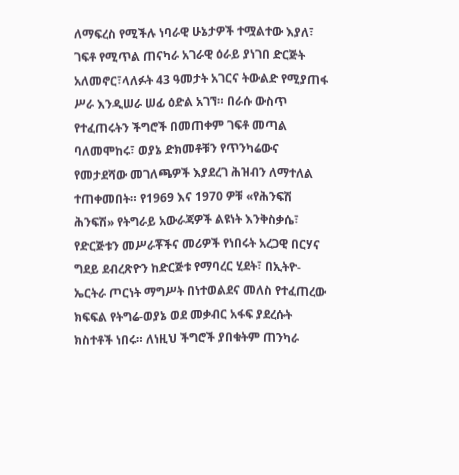ለማፍረስ የሚችሉ ነባራዊ ሁኔታዎች ተሟልተው እያለ፣ ገፍቶ የሚጥል ጠናካራ አገራዊ ዕራይ ያነገበ ድርጅት አለመኖር፣ላለፉት 43 ዓመታት አገርና ትውልድ የሚያጠፋ ሥራ እንዲሠራ ሠፊ ዕድል አገኘ። በራሱ ውስጥ የተፈጠሩትን ችግሮች በመጠቀም ገፍቶ መጣል ባለመሞከሩ፣ ወያኔ ድክመቶቹን የጥንካሬውና የመታደሻው መገለጫዎች እያደረገ ሕዝብን ለማተለል ተጠቀመበት። የ1969 እና 1970 ዎቹ «የሕንፍሽ ሕንፍሽ» የትግራይ አውራጃዎች ልዩነት እንቅስቃሴ፣ የድርጅቱን መሥራቾችና መሪዎች የነበሩት አረጋዊ በርሃና ግደይ ደብረጽዮን ከድርጅቱ የማባረር ሂደት፣ በኢትዮ- ኤርትራ ጦርነት ማግሥት በነተወልደና መለስ የተፈጠረው ክፍፍል የትግሬ-ወያኔ ወደ መቃብር አፋፍ ያደረሱት ክስተቶች ነበሩ። ለነዚህ ችግሮች ያበቁትም ጠንካራ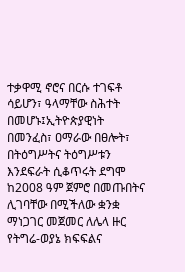ተቃዋሚ ኖሮና በርሱ ተገፍቶ ሳይሆን፣ ዓላማቸው ስሕተት በመሆኑ፤ኢትዮጵያዊነት በመንፈስ፣ ዐማራው በፀሎት፣ በትዕግሥትና ትዕግሥቱን እንደፍራት ሲቆጥሩት ደግሞ ከ2008 ዓም ጀምሮ በመጡበትና ሊገባቸው በሚችለው ቋንቋ ማነጋገር መጀመር ለሌላ ዙር የትግሬ-ወያኔ ክፍፍልና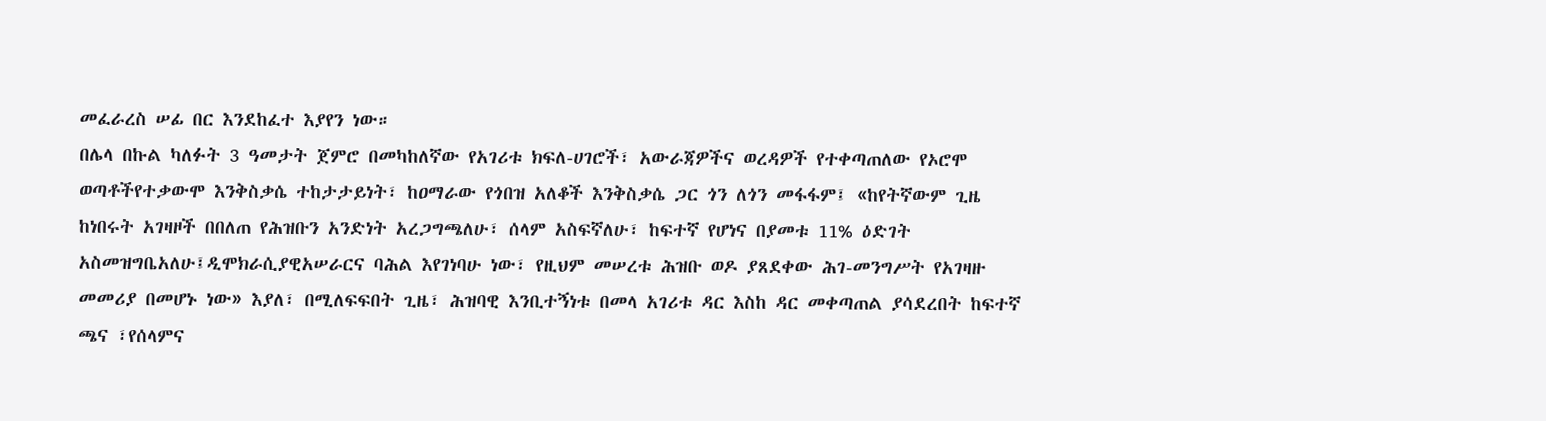መፈራረስ ሠፊ በር እንደከፈተ እያየን ነው።
በሌላ በኩል ካለፉት 3 ዓመታት ጀምሮ በመካከለኛው የአገሪቱ ክፍለ-ሀገሮች፣ አውራጃዎችና ወረዳዎች የተቀጣጠለው የኦሮሞ ወጣቶችየተቃውሞ እንቅስቃሴ ተከታታይነት፣ ከዐማራው የጎበዝ አለቆች እንቅስቃሴ ጋር ጎን ለጎን መፋፋም፤ «ከየትኛውም ጊዜ ከነበሩት አገዛዞች በበለጠ የሕዝቡን አንድነት አረጋግጫለሁ፣ ሰላም አስፍኛለሁ፣ ከፍተኛ የሆነና በያመቱ 11% ዕድገት አስመዝግቤአለሁ፤ዲሞክራሲያዊአሠራርና ባሕል እየገነባሁ ነው፣ የዚህም መሠረቱ ሕዝቡ ወዶ ያጸደቀው ሕገ-መንግሥት የአገዛዙ መመሪያ በመሆኑ ነው» እያለ፣ በሚለፍፍበት ጊዜ፣ ሕዝባዊ እንቢተኝነቱ በመላ አገሪቱ ዳር እስከ ዳር መቀጣጠል ያሳደረበት ከፍተኛ ጫና ፣የሰላምና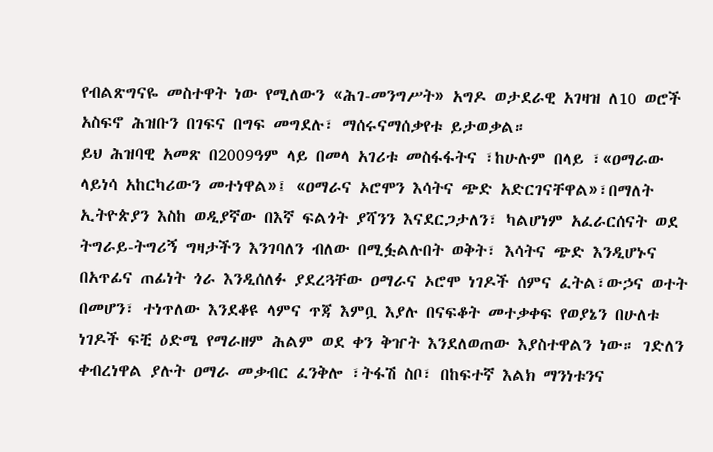የብልጽግናዬ መስተዋት ነው የሚለውን «ሕገ-መንግሥት» አግዶ ወታደራዊ አገዛዝ ለ10 ወሮች አስፍኖ ሕዝቡን በገፍና በግፍ መግደሉ፣ ማሰሩናማሰቃየቱ ይታወቃል።
ይህ ሕዝባዊ አመጽ በ2009ዓም ላይ በመላ አገሪቱ መስፋፋትና ፣ከሁሉም በላይ ፣«ዐማራው ላይነሳ አከርካሪውን መተነዋል»፤ «ዐማራና ኦሮሞን እሳትና ጭድ አድርገናቸዋል»፣በማለት ኢትዮጵያን እስከ ወዲያኛው በእኛ ፍልጎት ያሻንን እናደርጋታለን፣ ካልሆነም አፈራርሰናት ወደ ትግራይ-ትግሪኝ ግዛታችን እንገባለን ብለው በሚፏልሉበት ወቅት፣ እሳትና ጭድ እንዲሆኑና በአጥፊና ጠፊነት ጎራ እንዲሰለፉ ያደረጓቸው ዐማራና ኦሮሞ ነገዶች ሰምና ፈትል፣ውኃና ወተት በመሆን፣ ተነጥለው እንደቆዩ ላምና ጥጃ እምቧ እያሉ በናፍቆት መተቃቀፍ የወያኔን በሁለቱ ነገዶች ፍቺ ዕድሜ የማራዘም ሕልም ወደ ቀን ቅዠት እንደለወጠው እያስተዋልን ነው። ገድለን ቀብረነዋል ያሉት ዐማራ መቃብር ፈንቅሎ ፣ትፋሽ ስቦ፣ በከፍተኛ እልክ ማንነቱንና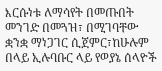እርሱነቱ ለማሳየት በመጡበት መንገድ በመጓዝ፣ በሚገባቸው ቋንቋ ማነጋገር ሲጀምር፣ከሁሉም በላይ ኢሉባቡር ላይ የወያኔ ሰላዮች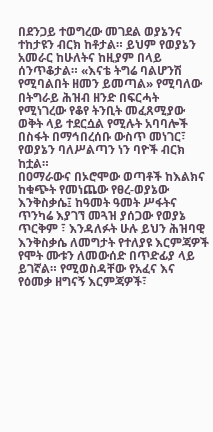በደንጋይ ተወግረው መገደል ወያኔንና ተከታዩን ብርክ ከቶታል። ይህም የወያኔን አመራር ከሁለትና ከዚያም በላይ ሰንጥቆታል። «እናቴ ትግሬ ባልሆንሽ የሚባልበት ዘመን ይመጣል» የሚባለው በትግራይ ሕዝብ ዘንድ በፍርሓት የሚነገረው የቆየ ትንቢት መፈጸሚያው ወቅት ላይ ተደርሷል የሚሉት አባባሎች በስፋት በማኅበረሰቡ ውስጥ መነገር፣ የወያኔን ባለሥልጣን ነን ባዮች ብርክ ከቷል።
በዐማራውና በኦሮሞው ወጣቶች ከእልክና ከቁጭት የመነጨው የፀረ-ወያኔው እንቅስቃሴ፤ ከዓመት ዓመት ሥፋትና ጥንካሬ እያገኘ መጓዝ ያሰጋው የወያኔ ጥርቅም ፣ እንዳለፉት ሁሉ ይህን ሕዝባዊ እንቅስቃሴ ለመግታት የተለያዩ እርምጃዎች የሞት ሙቱን ለመውሰድ በጥድፊያ ላይ ይገኛል። የሚወስዳቸው የአፈና እና የዕመቃ ዘግናኝ እርምጃዎች፣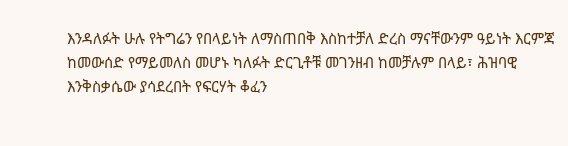እንዳለፉት ሁሉ የትግሬን የበላይነት ለማስጠበቅ እስከተቻለ ድረስ ማናቸውንም ዓይነት እርምጃ ከመውሰድ የማይመለስ መሆኑ ካለፉት ድርጊቶቹ መገንዘብ ከመቻሉም በላይ፣ ሕዝባዊ እንቅስቃሴው ያሳደረበት የፍርሃት ቆፈን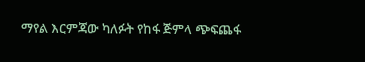ማየል እርምጃው ካለፉት የከፋ ጅምላ ጭፍጨፋ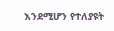እንደሚሆን የተለያዩት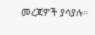መረጃዎች ያሳያሉ።